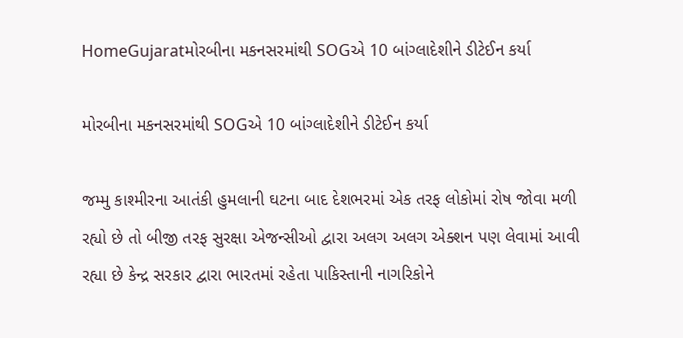HomeGujaratમોરબીના મકનસરમાંથી SOGએ 10 બાંગ્લાદેશીને ડીટેઈન કર્યા

મોરબીના મકનસરમાંથી SOGએ 10 બાંગ્લાદેશીને ડીટેઈન કર્યા

જમ્મુ કાશ્મીરના આતંકી હુમલાની ઘટના બાદ દેશભરમાં એક તરફ લોકોમાં રોષ જોવા મળી રહ્યો છે તો બીજી તરફ સુરક્ષા એજન્સીઓ દ્વારા અલગ અલગ એક્શન પણ લેવામાં આવી રહ્યા છે કેન્દ્ર સરકાર દ્વારા ભારતમાં રહેતા પાકિસ્તાની નાગરિકોને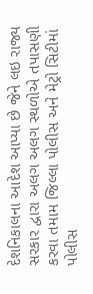દેશનિકાલના આદેશ આપ્યા છે જેને લઇ રાજ્ય સરકાર દ્વારા અલગ અલગ સ્થળોએ તપાસણી કરવા તમામ જિલ્લા પોલીસ અને મેટ્રો સિટીમાં પોલીસ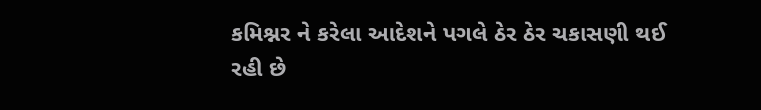કમિશ્નર ને કરેલા આદેશને પગલે ઠેર ઠેર ચકાસણી થઈ રહી છે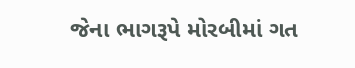જેના ભાગરૂપે મોરબીમાં ગત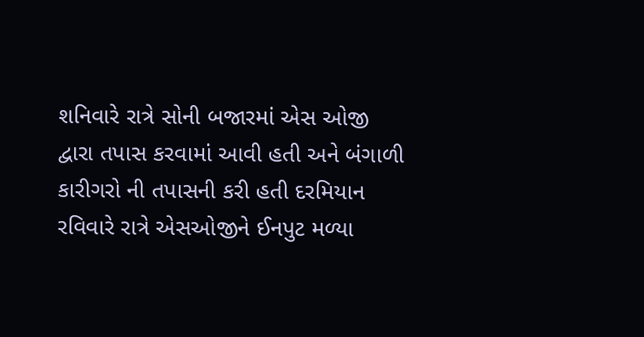શનિવારે રાત્રે સોની બજારમાં એસ ઓજી દ્વારા તપાસ કરવામાં આવી હતી અને બંગાળી કારીગરો ની તપાસની કરી હતી દરમિયાન રવિવારે રાત્રે એસઓજીને ઈનપુટ મળ્યા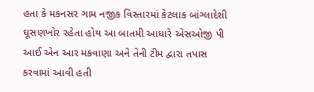હતા કે મકનસર ગામ નજીક વિસ્તારમાં કેટલાક બાંગ્લાદેશી ઘૂસણખોર રહેતા હોય આ બાતમી આધારે એસઓજી પી આઈ એન આર મકવાણા અને તેની ટીમ દ્વારા તપાસ કરવામાં આવી હતી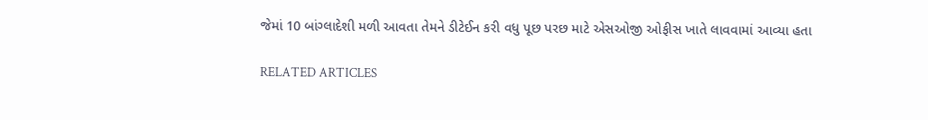જેમાં 10 બાંગ્લાદેશી મળી આવતા તેમને ડીટેઈન કરી વધુ પૂછ પરછ માટે એસઓજી ઓફીસ ખાતે લાવવામાં આવ્યા હતા

RELATED ARTICLES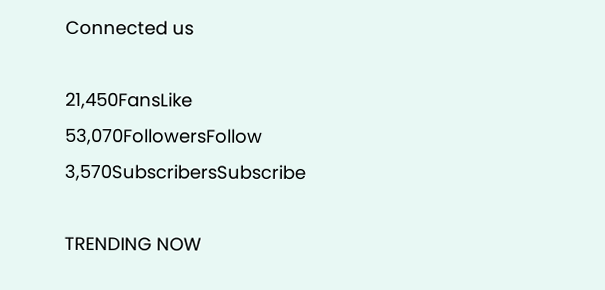Connected us

21,450FansLike
53,070FollowersFollow
3,570SubscribersSubscribe

TRENDING NOW